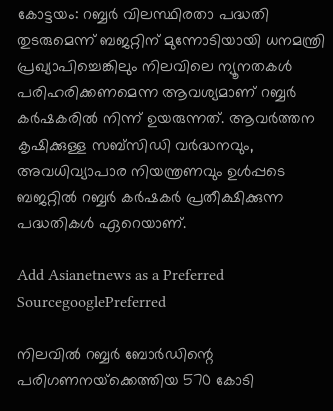കോട്ടയം: റബ്ബര്‍ വിലസ്ഥിരതാ പദ്ധതി തുടരുമെന്ന് ബജറ്റിന് മുന്നോടിയായി ധനമന്ത്രി പ്രഖ്യാപിച്ചെങ്കിലും നിലവിലെ ന്യൂനതകള്‍ പരിഹരിക്കണമെന്ന ആവശ്യമാണ് റബ്ബര്‍ കര്‍ഷകരില്‍ നിന്ന് ഉയരുന്നത്. ആവര്‍ത്തന കൃഷിക്കുള്ള സബ്‌സിഡി വര്‍ദ്ധനവും, അവധിവ്യാപാര നിയന്ത്രണവും ഉള്‍പ്പടെ ബജറ്റില്‍ റബ്ബര്‍ കര്‍ഷകര്‍ പ്രതീക്ഷിക്കുന്ന പദ്ധതികള്‍ ഏറെയാണ്.

Add Asianetnews as a Preferred SourcegooglePreferred

നിലവില്‍ റബ്ബര്‍ ബോര്‍ഡിന്റെ പരിഗണനയ്‌ക്കെത്തിയ 570 കോടി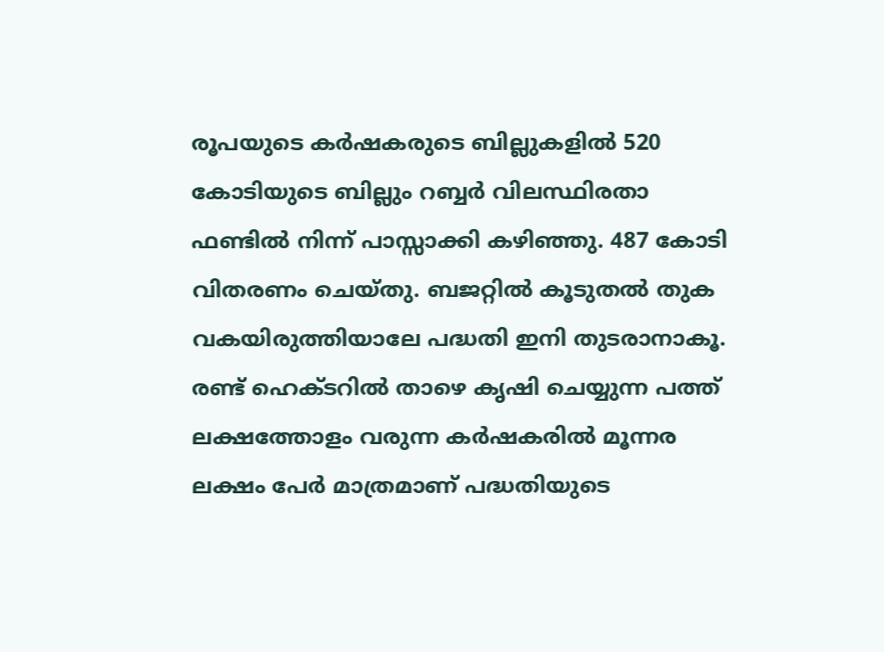രൂപയുടെ കര്‍ഷകരുടെ ബില്ലുകളില്‍ 520 കോടിയുടെ ബില്ലും റബ്ബര്‍ വിലസ്ഥിരതാ ഫണ്ടില്‍ നിന്ന് പാസ്സാക്കി കഴിഞ്ഞു. 487 കോടി വിതരണം ചെയ്തു. ബജറ്റില്‍ കൂടുതല്‍ തുക വകയിരുത്തിയാലേ പദ്ധതി ഇനി തുടരാനാകൂ. രണ്ട് ഹെക്ടറില്‍ താഴെ കൃഷി ചെയ്യുന്ന പത്ത് ലക്ഷത്തോളം വരുന്ന കര്‍ഷകരില്‍ മൂന്നര ലക്ഷം പേര്‍ മാത്രമാണ് പദ്ധതിയുടെ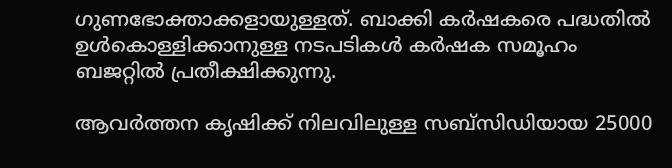ഗുണഭോക്താക്കളായുള്ളത്. ബാക്കി കര്‍ഷകരെ പദ്ധതില്‍ ഉള്‍കൊള്ളിക്കാനുള്ള നടപടികള്‍ കര്‍ഷക സമൂഹം ബജറ്റില്‍ പ്രതീക്ഷിക്കുന്നു.

ആവര്‍ത്തന കൃഷിക്ക് നിലവിലുള്ള സബ്‌സിഡിയായ 25000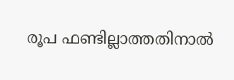രൂപ ഫണ്ടില്ലാത്തതിനാല്‍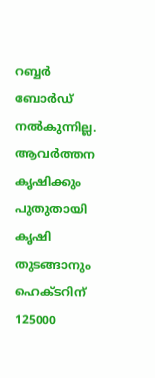റബ്ബര്‍ ബോര്‍ഡ് നല്‍കുന്നില്ല. ആവര്‍ത്തന കൃഷിക്കും പുതുതായി കൃഷി തുടങ്ങാനും ഹെക്ടറിന് 125000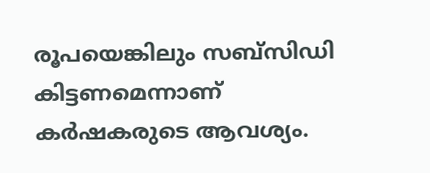രൂപയെങ്കിലും സബ്‌സിഡി കിട്ടണമെന്നാണ് കര്‍ഷകരുടെ ആവശ്യം.